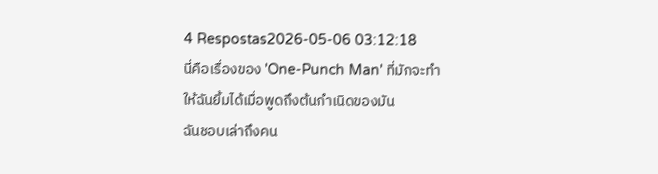4 Respostas2026-05-06 03:12:18
นี่คือเรื่องของ 'One-Punch Man' ที่มักจะทำให้ฉันยิ้มได้เมื่อพูดถึงต้นกำเนิดของมัน
ฉันชอบเล่าถึงคน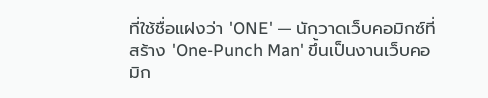ที่ใช้ชื่อแฝงว่า 'ONE' — นักวาดเว็บคอมิกซ์ที่สร้าง 'One-Punch Man' ขึ้นเป็นงานเว็บคอมิก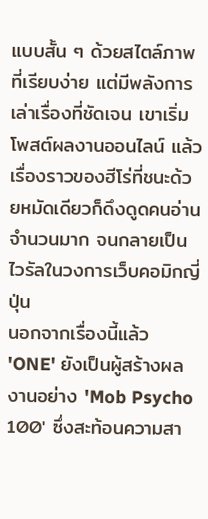แบบสั้น ๆ ด้วยสไตล์ภาพที่เรียบง่าย แต่มีพลังการเล่าเรื่องที่ชัดเจน เขาเริ่มโพสต์ผลงานออนไลน์ แล้วเรื่องราวของฮีโร่ที่ชนะด้วยหมัดเดียวก็ดึงดูดคนอ่านจำนวนมาก จนกลายเป็นไวรัลในวงการเว็บคอมิกญี่ปุ่น
นอกจากเรื่องนี้แล้ว 'ONE' ยังเป็นผู้สร้างผลงานอย่าง 'Mob Psycho 100' ซึ่งสะท้อนความสา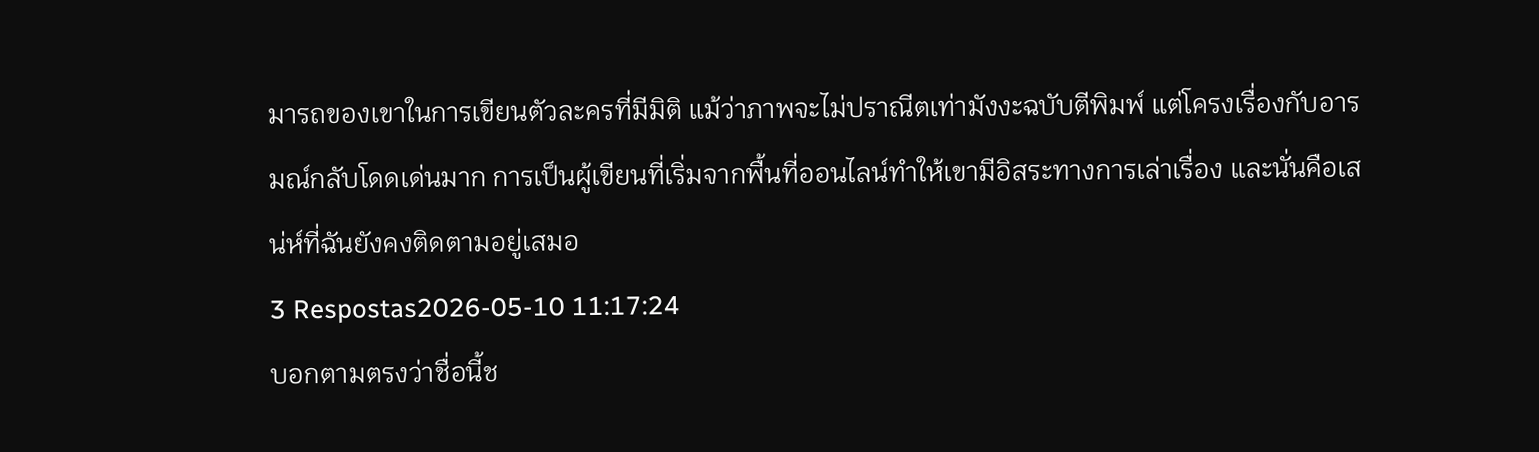มารถของเขาในการเขียนตัวละครที่มีมิติ แม้ว่าภาพจะไม่ปราณีตเท่ามังงะฉบับตีพิมพ์ แต่โครงเรื่องกับอารมณ์กลับโดดเด่นมาก การเป็นผู้เขียนที่เริ่มจากพื้นที่ออนไลน์ทำให้เขามีอิสระทางการเล่าเรื่อง และนั่นคือเสน่ห์ที่ฉันยังคงติดตามอยู่เสมอ
3 Respostas2026-05-10 11:17:24
บอกตามตรงว่าชื่อนี้ช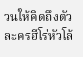วนให้คิดถึงตัวละครฮีโร่หัวโล้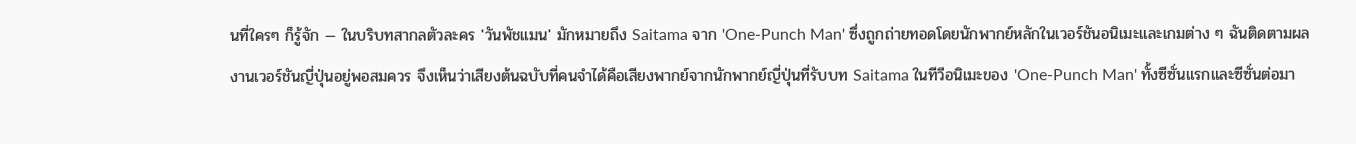นที่ใครๆ ก็รู้จัก — ในบริบทสากลตัวละคร 'วันพัชแมน' มักหมายถึง Saitama จาก 'One-Punch Man' ซึ่งถูกถ่ายทอดโดยนักพากย์หลักในเวอร์ชันอนิเมะและเกมต่าง ๆ ฉันติดตามผลงานเวอร์ชันญี่ปุ่นอยู่พอสมควร จึงเห็นว่าเสียงต้นฉบับที่คนจำได้คือเสียงพากย์จากนักพากย์ญี่ปุ่นที่รับบท Saitama ในทีวีอนิเมะของ 'One-Punch Man' ทั้งซีซั่นแรกและซีซั่นต่อมา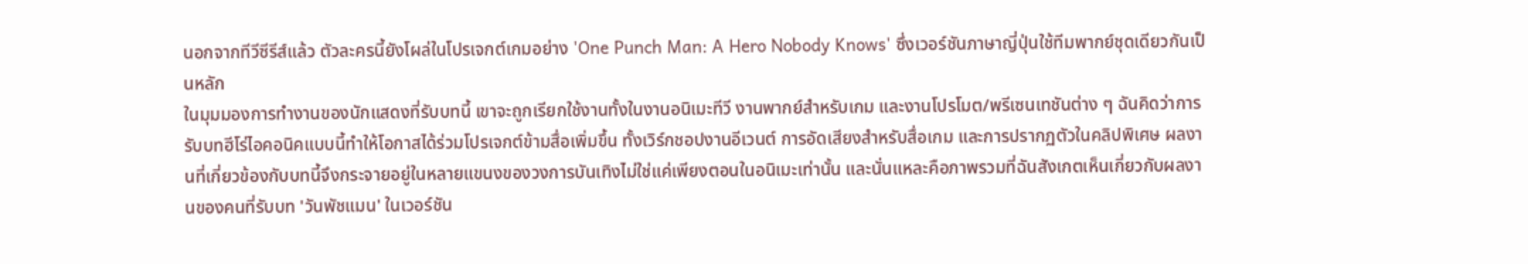นอกจากทีวีซีรีส์แล้ว ตัวละครนี้ยังโผล่ในโปรเจกต์เกมอย่าง 'One Punch Man: A Hero Nobody Knows' ซึ่งเวอร์ชันภาษาญี่ปุ่นใช้ทีมพากย์ชุดเดียวกันเป็นหลัก
ในมุมมองการทำงานของนักแสดงที่รับบทนี้ เขาจะถูกเรียกใช้งานทั้งในงานอนิเมะทีวี งานพากย์สำหรับเกม และงานโปรโมต/พรีเซนเทชันต่าง ๆ ฉันคิดว่าการรับบทฮีโร่ไอคอนิคแบบนี้ทำให้โอกาสได้ร่วมโปรเจกต์ข้ามสื่อเพิ่มขึ้น ทั้งเวิร์กชอปงานอีเวนต์ การอัดเสียงสำหรับสื่อเกม และการปรากฏตัวในคลิปพิเศษ ผลงานที่เกี่ยวข้องกับบทนี้จึงกระจายอยู่ในหลายแขนงของวงการบันเทิงไม่ใช่แค่เพียงตอนในอนิเมะเท่านั้น และนั่นแหละคือภาพรวมที่ฉันสังเกตเห็นเกี่ยวกับผลงานของคนที่รับบท 'วันพัชแมน' ในเวอร์ชัน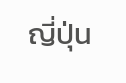ญี่ปุ่น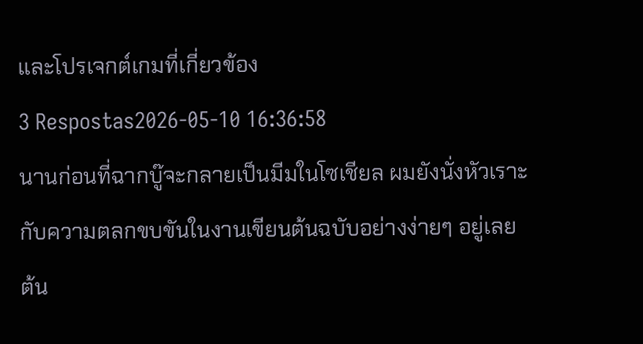และโปรเจกต์เกมที่เกี่ยวข้อง
3 Respostas2026-05-10 16:36:58
นานก่อนที่ฉากบู๊จะกลายเป็นมีมในโซเชียล ผมยังนั่งหัวเราะกับความตลกขบขันในงานเขียนต้นฉบับอย่างง่ายๆ อยู่เลย
ต้น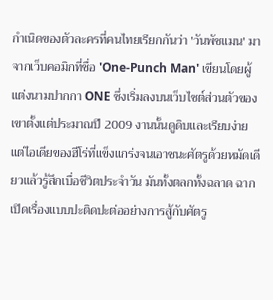กำเนิดของตัวละครที่คนไทยเรียกกันว่า 'วันพัชแมน' มาจากเว็บคอมิกที่ชื่อ 'One-Punch Man' เขียนโดยผู้แต่งนามปากกา ONE ซึ่งเริ่มลงบนเว็บไซต์ส่วนตัวของเขาตั้งแต่ประมาณปี 2009 งานนั้นดูดิบและเรียบง่าย แต่ไอเดียของฮีโร่ที่แข็งแกร่งจนเอาชนะศัตรูด้วยหมัดเดียวแล้วรู้สึกเบื่อชีวิตประจำวัน มันทั้งตลกทั้งฉลาด ฉากเปิดเรื่องแบบปะติดปะต่ออย่างการสู้กับศัตรู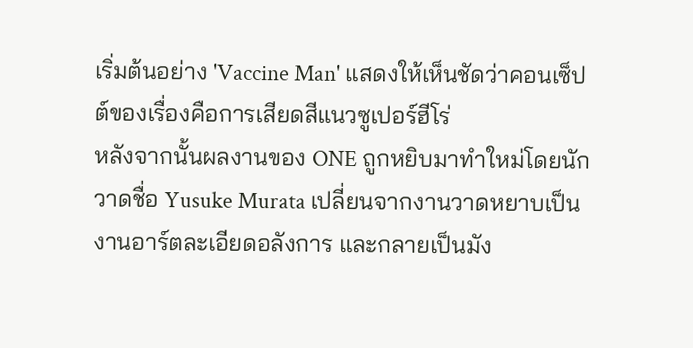เริ่มต้นอย่าง 'Vaccine Man' แสดงให้เห็นชัดว่าคอนเซ็ปต์ของเรื่องคือการเสียดสีแนวซูเปอร์ฮีโร่
หลังจากนั้นผลงานของ ONE ถูกหยิบมาทำใหม่โดยนักวาดชื่อ Yusuke Murata เปลี่ยนจากงานวาดหยาบเป็นงานอาร์ตละเอียดอลังการ และกลายเป็นมัง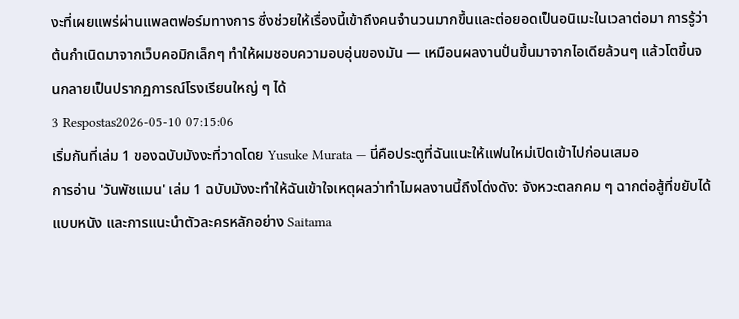งะที่เผยแพร่ผ่านแพลตฟอร์มทางการ ซึ่งช่วยให้เรื่องนี้เข้าถึงคนจำนวนมากขึ้นและต่อยอดเป็นอนิเมะในเวลาต่อมา การรู้ว่าต้นกำเนิดมาจากเว็บคอมิกเล็กๆ ทำให้ผมชอบความอบอุ่นของมัน — เหมือนผลงานปั่นขึ้นมาจากไอเดียล้วนๆ แล้วโตขึ้นจนกลายเป็นปรากฏการณ์โรงเรียนใหญ่ ๆ ได้
3 Respostas2026-05-10 07:15:06
เริ่มกันที่เล่ม 1 ของฉบับมังงะที่วาดโดย Yusuke Murata — นี่คือประตูที่ฉันแนะให้แฟนใหม่เปิดเข้าไปก่อนเสมอ
การอ่าน 'วันพัชแมน' เล่ม 1 ฉบับมังงะทำให้ฉันเข้าใจเหตุผลว่าทำไมผลงานนี้ถึงโด่งดัง: จังหวะตลกคม ๆ ฉากต่อสู้ที่ขยับได้แบบหนัง และการแนะนำตัวละครหลักอย่าง Saitama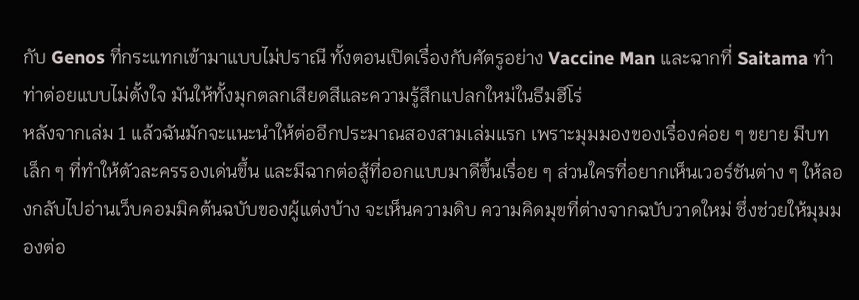กับ Genos ที่กระแทกเข้ามาแบบไม่ปราณี ทั้งตอนเปิดเรื่องกับศัตรูอย่าง Vaccine Man และฉากที่ Saitama ทำท่าต่อยแบบไม่ตั้งใจ มันให้ทั้งมุกตลกเสียดสีและความรู้สึกแปลกใหม่ในธีมฮีโร่
หลังจากเล่ม 1 แล้วฉันมักจะแนะนำให้ต่ออีกประมาณสองสามเล่มแรก เพราะมุมมองของเรื่องค่อย ๆ ขยาย มีบทเล็ก ๆ ที่ทำให้ตัวละครรองเด่นขึ้น และมีฉากต่อสู้ที่ออกแบบมาดีขึ้นเรื่อย ๆ ส่วนใครที่อยากเห็นเวอร์ชันต่าง ๆ ให้ลองกลับไปอ่านเว็บคอมมิคต้นฉบับของผู้แต่งบ้าง จะเห็นความดิบ ความคิดมุขที่ต่างจากฉบับวาดใหม่ ซึ่งช่วยให้มุมมองต่อ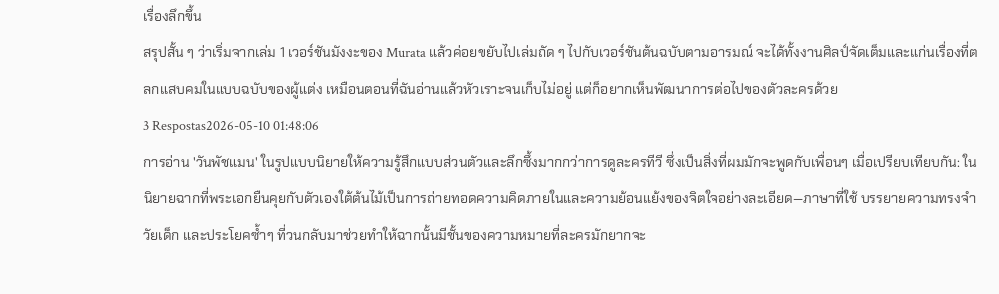เรื่องลึกขึ้น
สรุปสั้น ๆ ว่าเริ่มจากเล่ม 1 เวอร์ชันมังงะของ Murata แล้วค่อยขยับไปเล่มถัด ๆ ไปกับเวอร์ชันต้นฉบับตามอารมณ์ จะได้ทั้งงานศิลป์จัดเต็มและแก่นเรื่องที่ตลกแสบคมในแบบฉบับของผู้แต่ง เหมือนตอนที่ฉันอ่านแล้วหัวเราะจนเก็บไม่อยู่ แต่ก็อยากเห็นพัฒนาการต่อไปของตัวละครด้วย
3 Respostas2026-05-10 01:48:06
การอ่าน 'วันพัชแมน' ในรูปแบบนิยายให้ความรู้สึกแบบส่วนตัวและลึกซึ้งมากกว่าการดูละครทีวี ซึ่งเป็นสิ่งที่ผมมักจะพูดกับเพื่อนๆ เมื่อเปรียบเทียบกัน: ในนิยายฉากที่พระเอกยืนคุยกับตัวเองใต้ต้นไม้เป็นการถ่ายทอดความคิดภายในและความย้อนแย้งของจิตใจอย่างละเอียด—ภาษาที่ใช้ บรรยายความทรงจำวัยเด็ก และประโยคซ้ำๆ ที่วนกลับมาช่วยทำให้ฉากนั้นมีชั้นของความหมายที่ละครมักยากจะ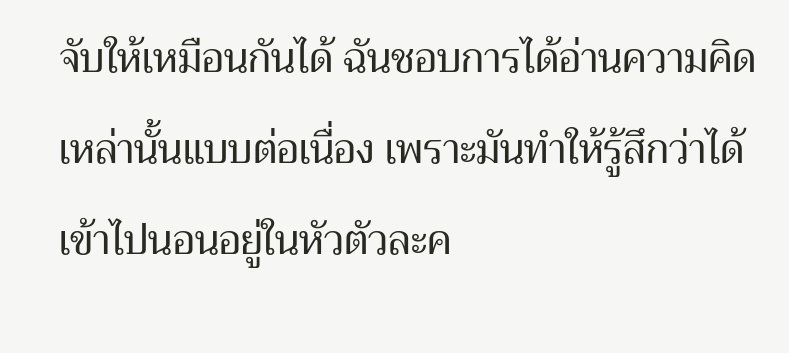จับให้เหมือนกันได้ ฉันชอบการได้อ่านความคิดเหล่านั้นแบบต่อเนื่อง เพราะมันทำให้รู้สึกว่าได้เข้าไปนอนอยู่ในหัวตัวละค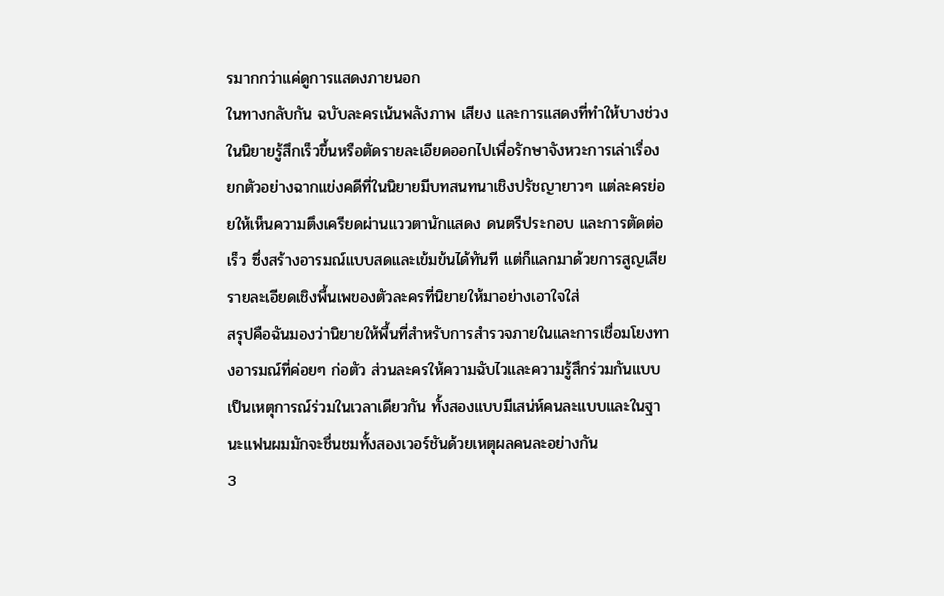รมากกว่าแค่ดูการแสดงภายนอก
ในทางกลับกัน ฉบับละครเน้นพลังภาพ เสียง และการแสดงที่ทำให้บางช่วงในนิยายรู้สึกเร็วขึ้นหรือตัดรายละเอียดออกไปเพื่อรักษาจังหวะการเล่าเรื่อง ยกตัวอย่างฉากแข่งคดีที่ในนิยายมีบทสนทนาเชิงปรัชญายาวๆ แต่ละครย่อยให้เห็นความตึงเครียดผ่านแววตานักแสดง ดนตรีประกอบ และการตัดต่อเร็ว ซึ่งสร้างอารมณ์แบบสดและเข้มข้นได้ทันที แต่ก็แลกมาด้วยการสูญเสียรายละเอียดเชิงพื้นเพของตัวละครที่นิยายให้มาอย่างเอาใจใส่
สรุปคือฉันมองว่านิยายให้พื้นที่สำหรับการสำรวจภายในและการเชื่อมโยงทางอารมณ์ที่ค่อยๆ ก่อตัว ส่วนละครให้ความฉับไวและความรู้สึกร่วมกันแบบเป็นเหตุการณ์ร่วมในเวลาเดียวกัน ทั้งสองแบบมีเสน่ห์คนละแบบและในฐานะแฟนผมมักจะชื่นชมทั้งสองเวอร์ชันด้วยเหตุผลคนละอย่างกัน
3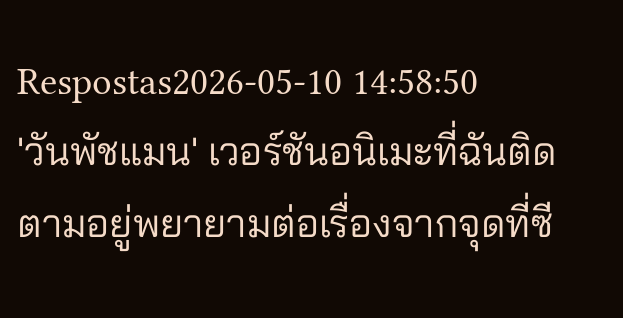Respostas2026-05-10 14:58:50
'วันพัชแมน' เวอร์ชันอนิเมะที่ฉันติดตามอยู่พยายามต่อเรื่องจากจุดที่ซี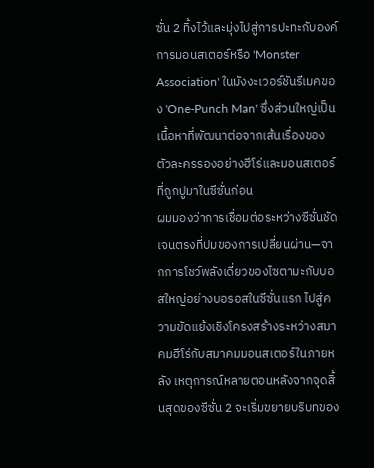ซั่น 2 ทิ้งไว้และมุ่งไปสู่การปะทะกับองค์การมอนสเตอร์หรือ 'Monster Association' ในมังงะเวอร์ชันรีเมคของ 'One-Punch Man' ซึ่งส่วนใหญ่เป็นเนื้อหาที่พัฒนาต่อจากเส้นเรื่องของตัวละครรองอย่างฮีโร่และมอนสเตอร์ที่ถูกปูมาในซีซั่นก่อน
ผมมองว่าการเชื่อมต่อระหว่างซีซั่นชัดเจนตรงที่ปมของการเปลี่ยนผ่าน—จากการโชว์พลังเดี่ยวของไซตามะกับบอสใหญ่อย่างบอรอสในซีซั่นแรก ไปสู่ความขัดแย้งเชิงโครงสร้างระหว่างสมาคมฮีโร่กับสมาคมมอนสเตอร์ในภายหลัง เหตุการณ์หลายตอนหลังจากจุดสิ้นสุดของซีซั่น 2 จะเริ่มขยายบริบทของ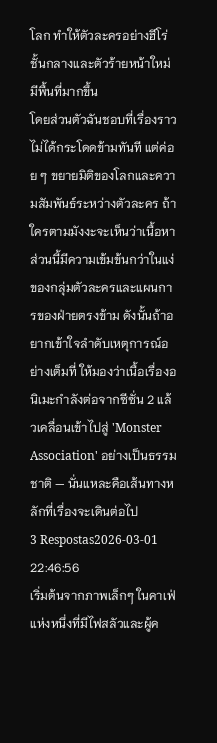โลก ทำให้ตัวละครอย่างฮีโร่ชั้นกลางและตัวร้ายหน้าใหม่มีพื้นที่มากขึ้น
โดยส่วนตัวฉันชอบที่เรื่องราวไม่ได้กระโดดข้ามทันที แต่ค่อย ๆ ขยายมิติของโลกและความสัมพันธ์ระหว่างตัวละคร ถ้าใครตามมังงะจะเห็นว่าเนื้อหาส่วนนี้มีความเข้มข้นกว่าในแง่ของกลุ่มตัวละครและแผนการของฝ่ายตรงข้าม ดังนั้นถ้าอยากเข้าใจลำดับเหตุการณ์อย่างเต็มที่ ให้มองว่าเนื้อเรื่องอนิเมะกำลังต่อจากซีซั่น 2 แล้วเคลื่อนเข้าไปสู่ 'Monster Association' อย่างเป็นธรรมชาติ — นั่นแหละคือเส้นทางหลักที่เรื่องจะเดินต่อไป
3 Respostas2026-03-01 22:46:56
เริ่มต้นจากภาพเล็กๆ ในคาเฟ่แห่งหนึ่งที่มีไฟสลัวและผู้ค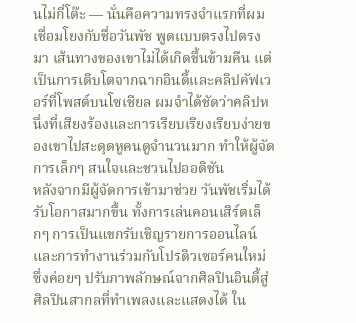นไม่กี่โต๊ะ — นั่นคือความทรงจำแรกที่ผมเชื่อมโยงกับชื่อวันพัช พูดแบบตรงไปตรงมา เส้นทางของเขาไม่ได้เกิดขึ้นข้ามคืน แต่เป็นการเติบโตจากฉากอินดี้และคลิปคัฟเวอร์ที่โพสต์บนโซเชียล ผมจำได้ชัดว่าคลิปหนึ่งที่เสียงร้องและการเรียบเรียงเรียบง่ายของเขาไปสะดุดหูคนดูจำนวนมาก ทำให้ผู้จัดการเล็กๆ สนใจและชวนไปออดิชัน
หลังจากมีผู้จัดการเข้ามาช่วย วันพัชเริ่มได้รับโอกาสมากขึ้น ทั้งการเล่นคอนเสิร์ตเล็กๆ การเป็นแขกรับเชิญรายการออนไลน์ และการทำงานร่วมกับโปรดิวเซอร์คนใหม่ ซึ่งค่อยๆ ปรับภาพลักษณ์จากศิลปินอินดี้สู่ศิลปินสากลที่ทำเพลงและแสดงได้ ใน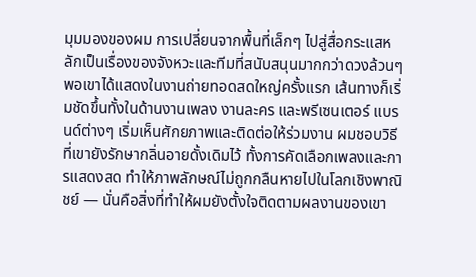มุมมองของผม การเปลี่ยนจากพื้นที่เล็กๆ ไปสู่สื่อกระแสหลักเป็นเรื่องของจังหวะและทีมที่สนับสนุนมากกว่าดวงล้วนๆ
พอเขาได้แสดงในงานถ่ายทอดสดใหญ่ครั้งแรก เส้นทางก็เริ่มชัดขึ้นทั้งในด้านงานเพลง งานละคร และพรีเซนเตอร์ แบรนด์ต่างๆ เริ่มเห็นศักยภาพและติดต่อให้ร่วมงาน ผมชอบวิธีที่เขายังรักษากลิ่นอายดั้งเดิมไว้ ทั้งการคัดเลือกเพลงและการแสดงสด ทำให้ภาพลักษณ์ไม่ถูกกลืนหายไปในโลกเชิงพาณิชย์ — นั่นคือสิ่งที่ทำให้ผมยังตั้งใจติดตามผลงานของเขา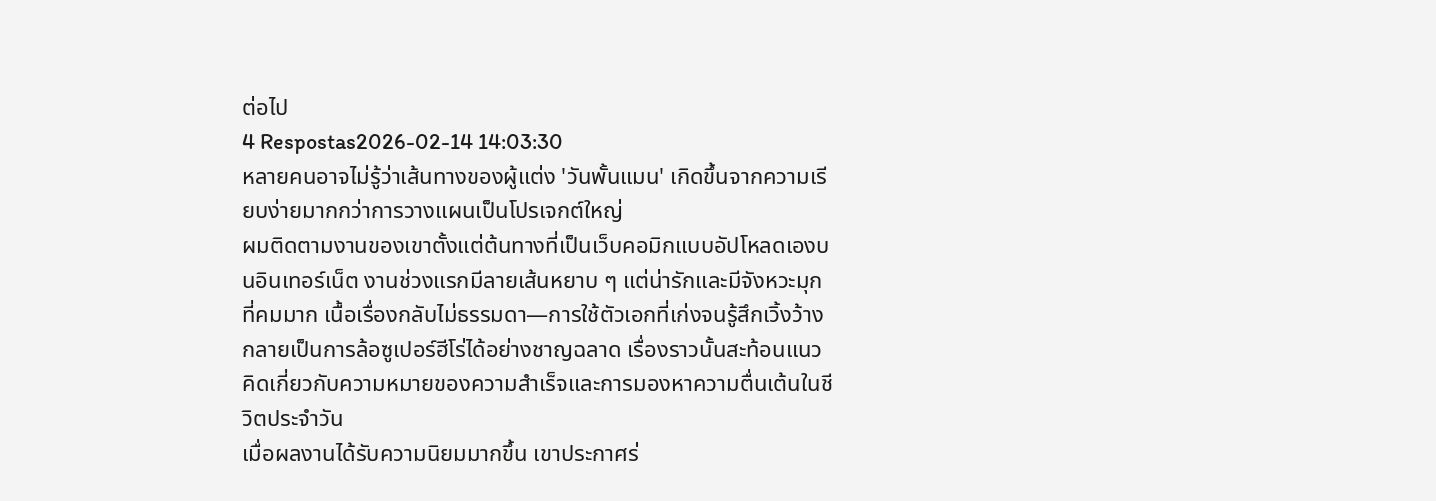ต่อไป
4 Respostas2026-02-14 14:03:30
หลายคนอาจไม่รู้ว่าเส้นทางของผู้แต่ง 'วันพั้นแมน' เกิดขึ้นจากความเรียบง่ายมากกว่าการวางแผนเป็นโปรเจกต์ใหญ่
ผมติดตามงานของเขาตั้งแต่ต้นทางที่เป็นเว็บคอมิกแบบอัปโหลดเองบนอินเทอร์เน็ต งานช่วงแรกมีลายเส้นหยาบ ๆ แต่น่ารักและมีจังหวะมุกที่คมมาก เนื้อเรื่องกลับไม่ธรรมดา—การใช้ตัวเอกที่เก่งจนรู้สึกเวิ้งว้างกลายเป็นการล้อซูเปอร์ฮีโร่ได้อย่างชาญฉลาด เรื่องราวนั้นสะท้อนแนวคิดเกี่ยวกับความหมายของความสำเร็จและการมองหาความตื่นเต้นในชีวิตประจำวัน
เมื่อผลงานได้รับความนิยมมากขึ้น เขาประกาศร่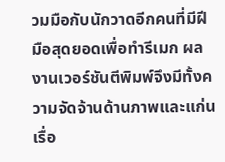วมมือกับนักวาดอีกคนที่มีฝีมือสุดยอดเพื่อทำรีเมก ผลงานเวอร์ชันตีพิมพ์จึงมีทั้งความจัดจ้านด้านภาพและแก่นเรื่อ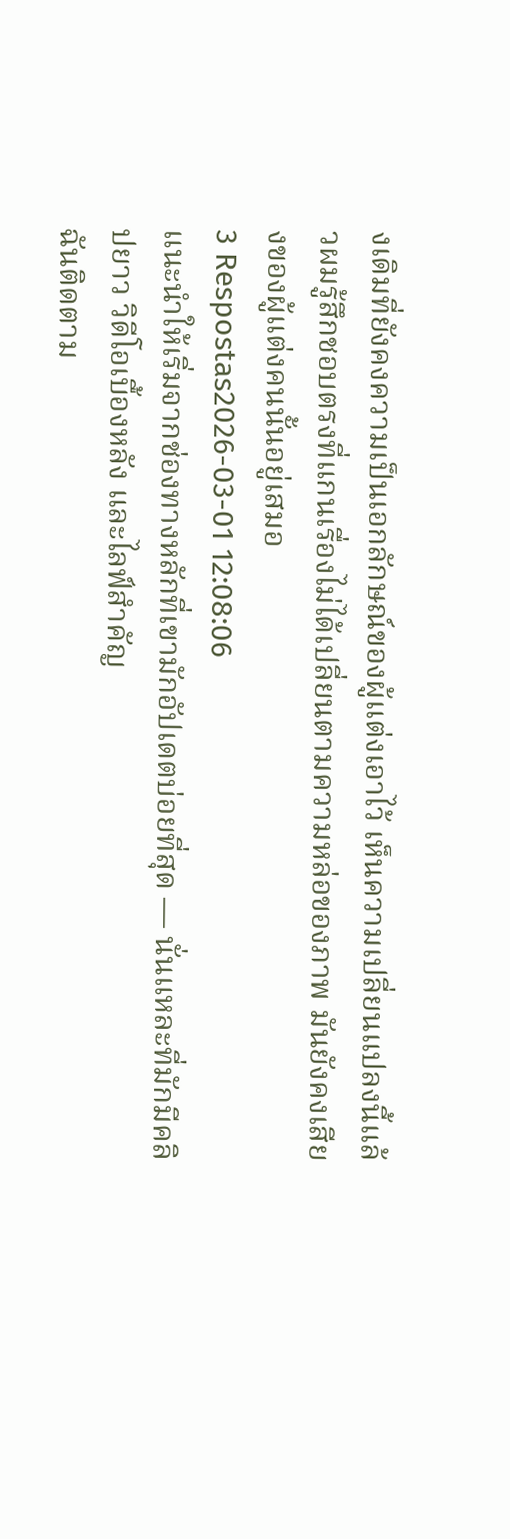งเดิมที่ยังคงความเป็นเอกลักษณ์ของผู้แต่งเอาไว้ เห็นความเปลี่ยนแปลงนี้แล้วผมรู้สึกชอบตรงที่แกนเรื่องไม่ได้เปลี่ยนตามความหล่อของภาพ มันยังคงเสียงของผู้แต่งคนนั้นอยู่เสมอ
3 Respostas2026-03-01 12:08:06
แนะนำให้เริ่มจากช่องทางหลักที่เขามักอัปเดตบ่อยที่สุด — นั่นแหละที่มักมีคลิปยาว วิดีโอเบื้องหลัง และไลฟ์สำคัญ
ฉันติดตาม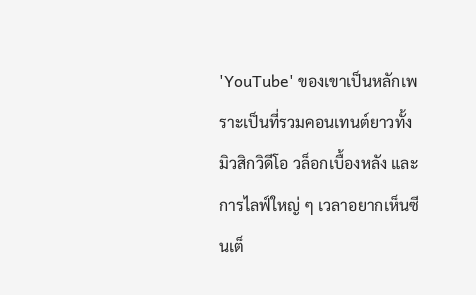'YouTube' ของเขาเป็นหลักเพราะเป็นที่รวมคอนเทนต์ยาวทั้งมิวสิกวิดีโอ วล็อกเบื้องหลัง และการไลฟ์ใหญ่ ๆ เวลาอยากเห็นซีนเต็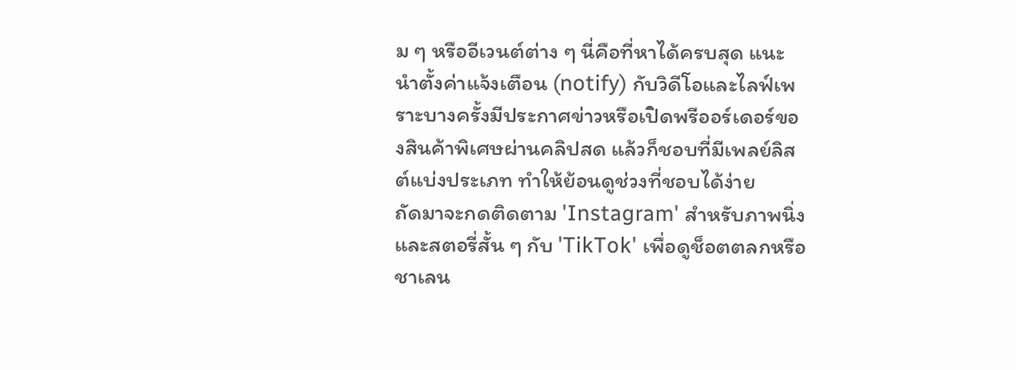ม ๆ หรืออีเวนต์ต่าง ๆ นี่คือที่หาได้ครบสุด แนะนำตั้งค่าแจ้งเตือน (notify) กับวิดีโอและไลฟ์เพราะบางครั้งมีประกาศข่าวหรือเปิดพรีออร์เดอร์ของสินค้าพิเศษผ่านคลิปสด แล้วก็ชอบที่มีเพลย์ลิสต์แบ่งประเภท ทำให้ย้อนดูช่วงที่ชอบได้ง่าย
ถัดมาจะกดติดตาม 'Instagram' สำหรับภาพนิ่งและสตอรี่สั้น ๆ กับ 'TikTok' เพื่อดูช็อตตลกหรือชาเลน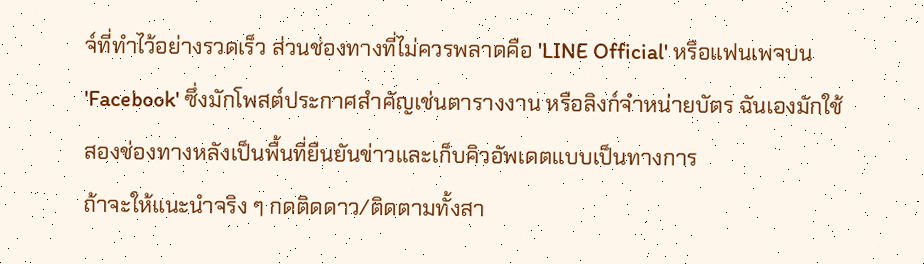จ์ที่ทำไว้อย่างรวดเร็ว ส่วนช่องทางที่ไม่ควรพลาดคือ 'LINE Official' หรือแฟนเพจบน 'Facebook' ซึ่งมักโพสต์ประกาศสำคัญเช่นตารางงาน หรือลิงก์จำหน่ายบัตร ฉันเองมักใช้สองช่องทางหลังเป็นพื้นที่ยืนยันข่าวและเก็บคิวอัพเดตแบบเป็นทางการ
ถ้าจะให้แนะนำจริง ๆ กดติดดาว/ติดตามทั้งสา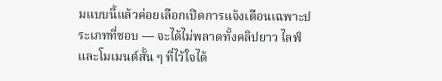มแบบนี้แล้วค่อยเลือกเปิดการแจ้งเตือนเฉพาะประเภทที่ชอบ — จะได้ไม่พลาดทั้งคลิปยาว ไลฟ์ และโมเมนต์สั้น ๆ ที่ไว้ใจได้